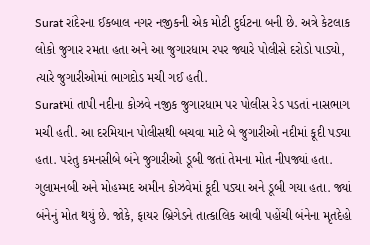Surat રાંદેરના ઈકબાલ નગર નજીકની એક મોટી દુર્ઘટના બની છે. અત્રે કેટલાક લોકો જુગાર રમતા હતા અને આ જુગારધામ રપર જ્યારે પોલીસે દરોડો પાડ્યો, ત્યારે જુગારીઓમાં ભાગદોડ મચી ગઈ હતી.
Suratમાં તાપી નદીના કોઝવે નજીક જુગારધામ પર પોલીસ રેડ પડતાં નાસભાગ મચી હતી. આ દરમિયાન પોલીસથી બચવા માટે બે જુગારીઓ નદીમાં કૂદી પડ્યા હતા. પરંતુ કમનસીબે બંને જુગારીઓ ડૂબી જતાં તેમના મોત નીપજ્યાં હતા. ગુલામનબી અને મોહમ્મદ અમીન કોઝવેમાં કૂદી પડ્યા અને ડૂબી ગયા હતા. જ્યાં બંનેનું મોત થયું છે. જોકે, ફાયર બ્રિગેડને તાત્કાલિક આવી પહોંચી બંનેના મૃતદેહો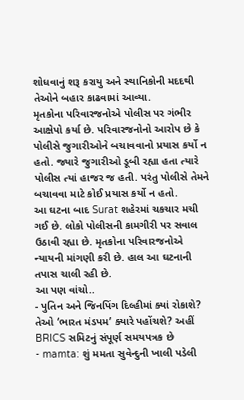શોધવાનું શરૂ કરાયુ અને સ્થાનિકોની મદદથી તેઓને બહાર કાઢવામાં આવ્યા.
મૃતકોના પરિવારજનોએ પોલીસ પર ગંભીર આક્ષેપો કર્યા છે. પરિવારજનોનો આરોપ છે કે પોલીસે જુગારીઓને બચાવવાનો પ્રયાસ કર્યો ન હતો. જ્યારે જુગારીઓ ડૂબી રહ્યા હતા ત્યારે પોલીસ ત્યાં હાજર જ હતી. પરંતુ પોલીસે તેમને બચાવવા માટે કોઈ પ્રયાસ કર્યો ન હતો.
આ ઘટના બાદ Surat શહેરમાં ચકચાર મચી ગઈ છે. લોકો પોલીસની કામગીરી પર સવાલ ઉઠાવી રહ્યા છે. મૃતકોના પરિવારજનોએ ન્યાયની માંગણી કરી છે. હાલ આ ઘટનાની તપાસ ચાલી રહી છે.
આ પણ વાંચો..
- પુતિન અને જિનપિંગ દિલ્હીમાં ક્યાં રોકાશે? તેઓ ‘ભારત મંડપમ’ ક્યારે પહોંચશે? અહીં BRICS સમિટનું સંપૂર્ણ સમયપત્રક છે
- mamta: શું મમતા સુવેન્દુની ખાલી પડેલી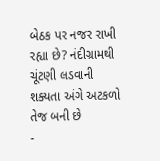બેઠક પર નજર રાખી રહ્યા છે? નંદીગ્રામથી ચૂંટણી લડવાની શક્યતા અંગે અટકળો તેજ બની છે
-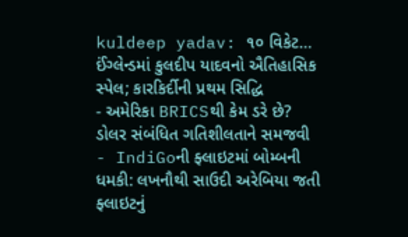kuldeep yadav: ૧૦ વિકેટ… ઈંગ્લેન્ડમાં કુલદીપ યાદવનો ઐતિહાસિક સ્પેલ; કારકિર્દીની પ્રથમ સિદ્ધિ
- અમેરિકા BRICSથી કેમ ડરે છે? ડોલર સંબંધિત ગતિશીલતાને સમજવી
- IndiGoની ફ્લાઇટમાં બોમ્બની ધમકી: લખનૌથી સાઉદી અરેબિયા જતી ફ્લાઇટનું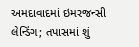અમદાવાદમાં ઇમરજન્સી લેન્ડિંગ; તપાસમાં શું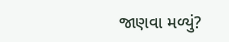જાણવા મળ્યું?